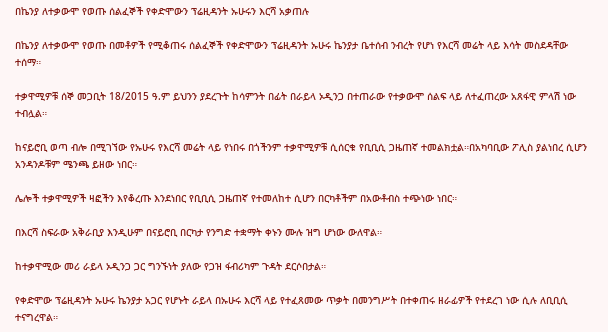በኬንያ ለተቃውሞ የወጡ ሰልፈኞች የቀድሞውን ፕሬዚዳንት ኡሁሩን እርሻ አቃጠሉ

በኬንያ ለተቃውሞ የወጡ በመቶዎች የሚቆጠሩ ሰልፈኞች የቀድሞውን ፕሬዚዳንት ኡሁሩ ኬንያታ ቤተሰብ ንብረት የሆነ የእርሻ መሬት ላይ እሳት መስደዳቸው ተሰማ።

ተቃዋሚዎቹ ሰኞ መጋቢት 18/2015 ዓ.ም ይህንን ያደረጉት ከሳምንት በፊት በራይላ ኦዲንጋ በተጠራው የተቃውሞ ሰልፍ ላይ ለተፈጠረው አጸፋዊ ምላሽ ነው ተብሏል።

ከናይሮቢ ወጣ ብሎ በሚገኘው የኡሁሩ የእርሻ መሬት ላይ የነበሩ በጎችንም ተቃዋሚዎቹ ሲሰርቁ የቢቢሲ ጋዜጠኛ ተመልክቷል።በአካባቢው ፖሊስ ያልነበረ ሲሆን አንዳንዶቹም ሜንጫ ይዘው ነበር።

ሌሎች ተቃዋሚዎች ዛፎችን እየቆረጡ እንደነበር የቢቢሲ ጋዜጠኛ የተመለከተ ሲሆን በርካቶችም በአውቶብስ ተጭነው ነበር።

በእርሻ ስፍራው አቅራቢያ እንዲሁም በናይሮቢ በርካታ የንግድ ተቋማት ቀኑን ሙሉ ዝግ ሆነው ውለዋል።

ከተቃዋሚው መሪ ራይላ ኦዲንጋ ጋር ግንኙነት ያለው የጋዝ ፋብሪካም ጉዳት ደርሶበታል።

የቀድሞው ፕሬዚዳንት ኡሁሩ ኬንያታ አጋር የሆኑት ራይላ በኡሁሩ እርሻ ላይ የተፈጸመው ጥቃት በመንግሥት በተቀጠሩ ዘራፊዎች የተደረገ ነው ሲሉ ለቢቢሲ ተናግረዋል።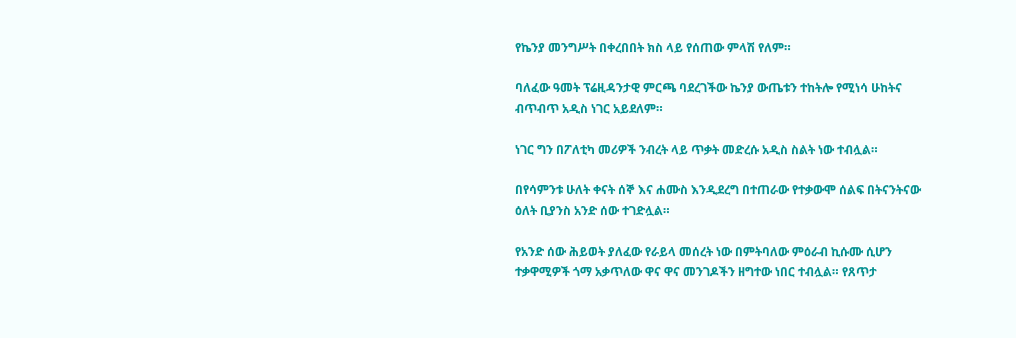የኬንያ መንግሥት በቀረበበት ክስ ላይ የሰጠው ምላሽ የለም።

ባለፈው ዓመት ፕሬዚዳንታዊ ምርጫ ባደረገችው ኬንያ ውጤቱን ተከትሎ የሚነሳ ሁከትና ብጥብጥ አዲስ ነገር አይደለም።

ነገር ግን በፖለቲካ መሪዎች ንብረት ላይ ጥቃት መድረሱ አዲስ ስልት ነው ተብሏል።

በየሳምንቱ ሁለት ቀናት ሰኞ እና ሐሙስ እንዲደረግ በተጠራው የተቃውሞ ሰልፍ በትናንትናው ዕለት ቢያንስ አንድ ሰው ተገድሏል።

የአንድ ሰው ሕይወት ያለፈው የራይላ መሰረት ነው በምትባለው ምዕራብ ኪሱሙ ሲሆን ተቃዋሚዎች ጎማ አቃጥለው ዋና ዋና መንገዶችን ዘግተው ነበር ተብሏል። የጸጥታ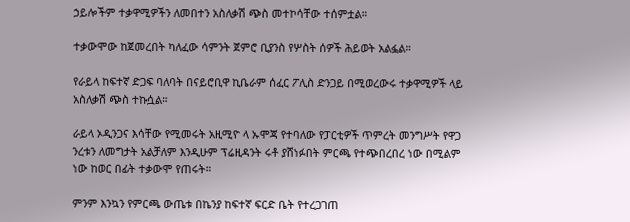ኃይሎችም ተቃዋሚዎችን ለመበተን አስለቃሽ ጭስ መተኮሳቸው ተሰምቷል።

ተቃውሞው ከጀመረበት ካለፈው ሳምንት ጀምሮ ቢያንስ የሦስት ሰዎች ሕይወት አልፏል።

የራይላ ከፍተኛ ድጋፍ ባለባት በናይሮቢዋ ኪቤራም ሰፈር ፖሊስ ድንጋይ በሚወረውሩ ተቃዋሚዎች ላይ አስለቃሽ ጭስ ተኩሷል።

ራይላ ኦዲንጋና እሳቸው የሚመሩት አዚሚዮ ላ ኡሞጃ የተባለው የፓርቲዎች ጥምረት መንግሥት የዋጋ ንረቱን ለመግታት አልቻለም እንዲሁም ፕሬዚዳንት ሩቶ ያሸነፉበት ምርጫ የተጭበረበረ ነው በሚልም ነው ከወር በፊት ተቃውሞ የጠሩት።

ምንም እንኳን የምርጫ ውጤቱ በኬንያ ከፍተኛ ፍርድ ቤት የተረጋገጠ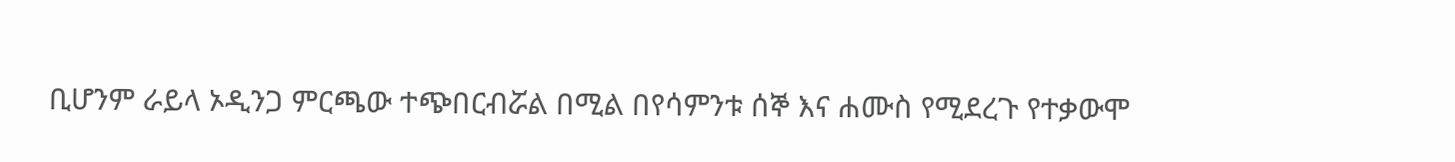ቢሆንም ራይላ ኦዲንጋ ምርጫው ተጭበርብሯል በሚል በየሳምንቱ ሰኞ እና ሐሙስ የሚደረጉ የተቃውሞ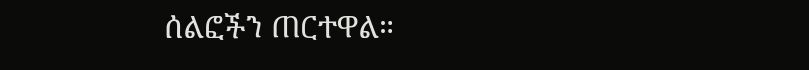ሰልፎችን ጠርተዋል።